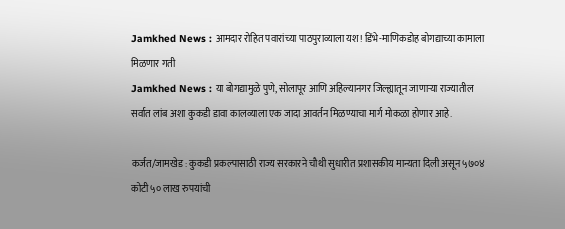Jamkhed News : आमदार रोहित पवारांच्या पाठपुराव्याला यश! डिंभे-माणिकडोह बोगद्याच्या कामाला मिळणार गती
Jamkhed News : या बोगद्यामुळे पुणे, सोलापूर आणि अहिल्यानगर जिल्ह्यातून जाणाऱ्या राज्यातील सर्वात लांब अशा कुकडी डावा कालव्याला एक जादा आवर्तन मिळण्याचा मार्ग मोकळा होणार आहे.

कर्जत/जामखेड : कुकडी प्रकल्पासाठी राज्य सरकारने चौथी सुधारीत प्रशासकीय मान्यता दिली असून ५७०४ कोटी ५० लाख रुपयांची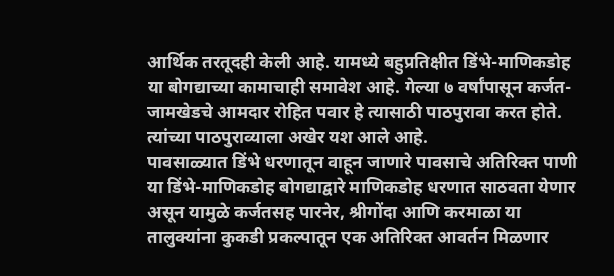आर्थिक तरतूदही केली आहे. यामध्ये बहुप्रतिक्षीत डिंभे-माणिकडोह या बोगद्याच्या कामाचाही समावेश आहे. गेल्या ७ वर्षांपासून कर्जत-जामखेडचे आमदार रोहित पवार हे त्यासाठी पाठपुरावा करत होते. त्यांच्या पाठपुराव्याला अखेर यश आले आहे.
पावसाळ्यात डिंभे धरणातून वाहून जाणारे पावसाचे अतिरिक्त पाणी या डिंभे-माणिकडोह बोगद्याद्वारे माणिकडोह धरणात साठवता येणार असून यामुळे कर्जतसह पारनेर, श्रीगोंदा आणि करमाळा या तालुक्यांना कुकडी प्रकल्पातून एक अतिरिक्त आवर्तन मिळणार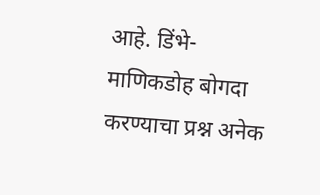आहे. डिंभे-माणिकडोह बोगदा करण्याचा प्रश्न अनेक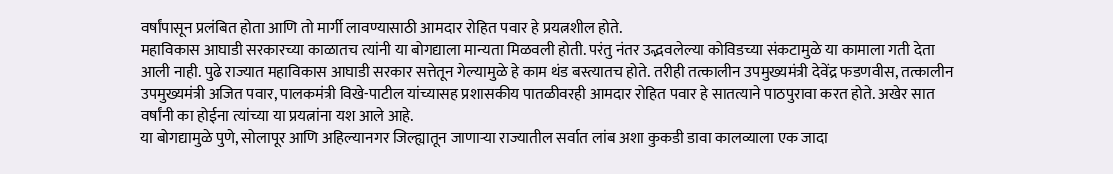वर्षांपासून प्रलंबित होता आणि तो मार्गी लावण्यासाठी आमदार रोहित पवार हे प्रयत्नशील होते.
महाविकास आघाडी सरकारच्या काळातच त्यांनी या बोगद्याला मान्यता मिळवली होती. परंतु नंतर उद्भवलेल्या कोविडच्या संकटामुळे या कामाला गती देता आली नाही. पुढे राज्यात महाविकास आघाडी सरकार सत्तेतून गेल्यामुळे हे काम थंड बस्त्यातच होते. तरीही तत्कालीन उपमुख्यमंत्री देवेंद्र फडणवीस, तत्कालीन उपमुख्यमंत्री अजित पवार, पालकमंत्री विखे-पाटील यांच्यासह प्रशासकीय पातळीवरही आमदार रोहित पवार हे सातत्याने पाठपुरावा करत होते. अखेर सात वर्षांनी का होईना त्यांच्या या प्रयत्नांना यश आले आहे.
या बोगद्यामुळे पुणे, सोलापूर आणि अहिल्यानगर जिल्ह्यातून जाणाऱ्या राज्यातील सर्वात लांब अशा कुकडी डावा कालव्याला एक जादा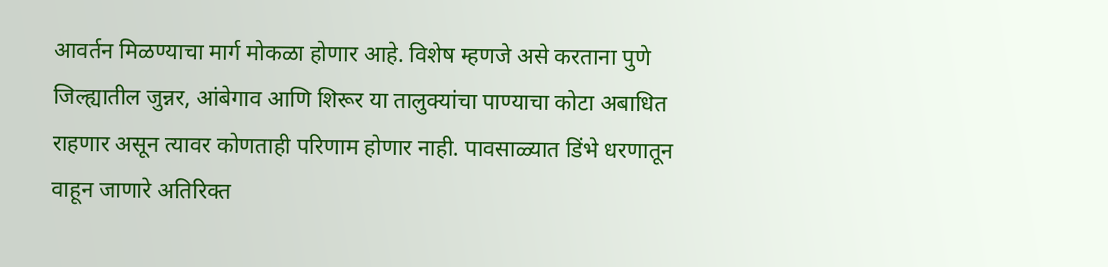आवर्तन मिळण्याचा मार्ग मोकळा होणार आहे. विशेष म्हणजे असे करताना पुणे जिल्ह्यातील जुन्नर, आंबेगाव आणि शिरूर या तालुक्यांचा पाण्याचा कोटा अबाधित राहणार असून त्यावर कोणताही परिणाम होणार नाही. पावसाळ्यात डिंभे धरणातून वाहून जाणारे अतिरिक्त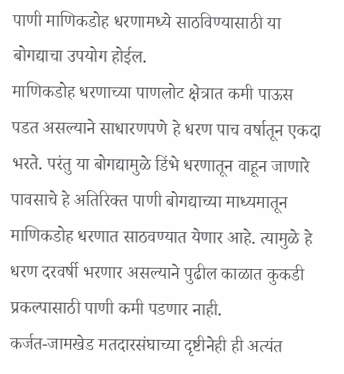पाणी माणिकडोह धरणामध्ये साठविण्यासाठी या बोगद्याचा उपयोग होईल.
माणिकडोह धरणाच्या पाणलोट क्षेत्रात कमी पाऊस पडत असल्याने साधारणपणे हे धरण पाच वर्षातून एकदा भरते. परंतु या बोगद्यामुळे डिंभे धरणातून वाहून जाणारे पावसाचे हे अतिरिक्त पाणी बोगद्याच्या माध्यमातून माणिकडोह धरणात साठवण्यात येणार आहे. त्यामुळे हे धरण दरवर्षी भरणार असल्याने पुढील काळात कुकडी प्रकल्पासाठी पाणी कमी पडणार नाही.
कर्जत-जामखेड मतदारसंघाच्या दृष्टीनेही ही अत्यंत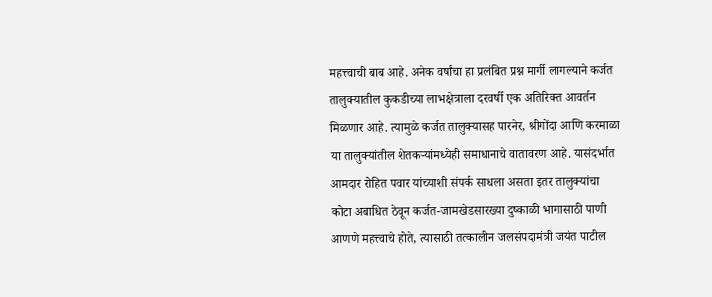महत्त्वाची बाब आहे. अनेक वर्षांचा हा प्रलंबित प्रश्न मार्गी लागल्याने कर्जत तालुक्यातील कुकडीच्या लाभक्षेत्राला दरवर्षी एक अतिरिक्त आवर्तन मिळणार आहे. त्यामुळे कर्जत तालुक्यासह पारनेर, श्रीगोंदा आणि करमाळा या तालुक्यांतील शेतकऱ्यांमध्येही समाधानाचे वातावरण आहे. यासंदर्भात आमदार रोहित पवार यांच्याशी संपर्क साधला असता इतर तालुक्यांचा कोटा अबाधित ठेवून कर्जत-जामखेडसारख्या दुष्काळी भागासाठी पाणी आणणे महत्त्वाचे होते, त्यासाठी तत्कालीन जलसंपदामंत्री जयंत पाटील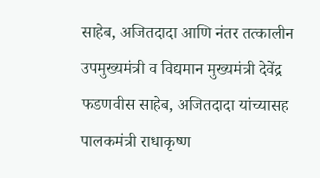साहेब, अजितदादा आणि नंतर तत्कालीन उपमुख्यमंत्री व विद्यमान मुख्यमंत्री देवेंद्र फडणवीस साहेब, अजितदादा यांच्यासह पालकमंत्री राधाकृष्ण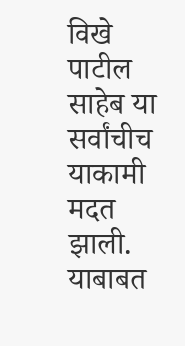विखे पाटील साहेब या सर्वांचीच याकामी मदत झाली. याबाबत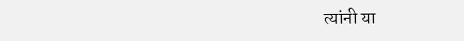त्यांनी या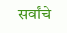सर्वांचे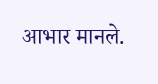आभार मानले.